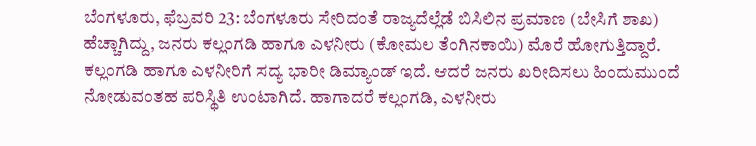ಬೆಂಗಳೂರು, ಫೆಬ್ರವರಿ 23: ಬೆಂಗಳೂರು ಸೇರಿದಂತೆ ರಾಜ್ಯದೆಲ್ಲೆಡೆ ಬಿಸಿಲಿನ ಪ್ರಮಾಣ (ಬೇಸಿಗೆ ಶಾಖ) ಹೆಚ್ಚಾಗಿದ್ದು, ಜನರು ಕಲ್ಲಂಗಡಿ ಹಾಗೂ ಎಳನೀರು (ಕೋಮಲ ತೆಂಗಿನಕಾಯಿ) ಮೊರೆ ಹೋಗುತ್ತಿದ್ದಾರೆ. ಕಲ್ಲಂಗಡಿ ಹಾಗೂ ಎಳನೀರಿಗೆ ಸದ್ಯ ಭಾರೀ ಡಿಮ್ಯಾಂಡ್ ಇದೆ. ಆದರೆ ಜನರು ಖರೀದಿಸಲು ಹಿಂದುಮುಂದೆ ನೋಡುವಂತಹ ಪರಿಸ್ಥಿತಿ ಉಂಟಾಗಿದೆ. ಹಾಗಾದರೆ ಕಲ್ಲಂಗಡಿ, ಎಳನೀರು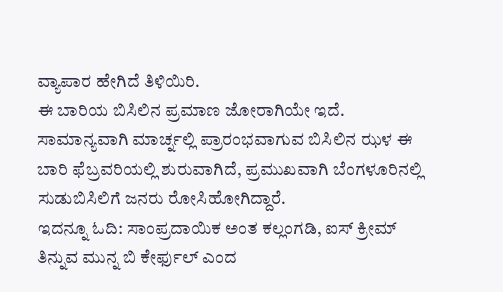ವ್ಯಾಪಾರ ಹೇಗಿದೆ ತಿಳಿಯಿರಿ.
ಈ ಬಾರಿಯ ಬಿಸಿಲಿನ ಪ್ರಮಾಣ ಜೋರಾಗಿಯೇ ಇದೆ. ಸಾಮಾನ್ಯವಾಗಿ ಮಾರ್ಚ್ನಲ್ಲಿ ಪ್ರಾರಂಭವಾಗುವ ಬಿಸಿಲಿನ ಝಳ ಈ ಬಾರಿ ಫೆಬ್ರವರಿಯಲ್ಲಿ ಶುರುವಾಗಿದೆ, ಪ್ರಮುಖವಾಗಿ ಬೆಂಗಳೂರಿನಲ್ಲಿ ಸುಡುಬಿಸಿಲಿಗೆ ಜನರು ರೋಸಿಹೋಗಿದ್ದಾರೆ.
ಇದನ್ನೂ ಓದಿ: ಸಾಂಪ್ರದಾಯಿಕ ಅಂತ ಕಲ್ಲಂಗಡಿ, ಐಸ್ ಕ್ರೀಮ್ ತಿನ್ನುವ ಮುನ್ನ ಬಿ ಕೇರ್ಫುಲ್ ಎಂದ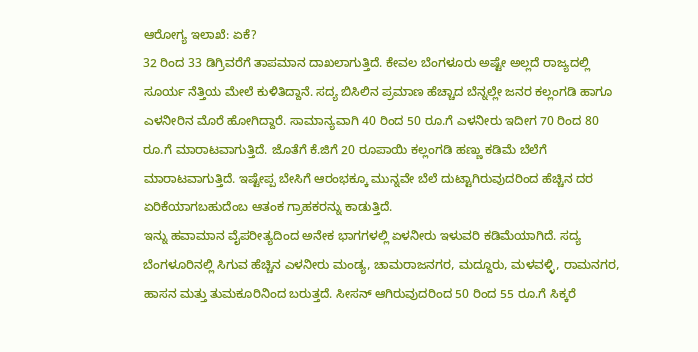ಆರೋಗ್ಯ ಇಲಾಖೆ: ಏಕೆ?
32 ರಿಂದ 33 ಡಿಗ್ರಿವರೆಗೆ ತಾಪಮಾನ ದಾಖಲಾಗುತ್ತಿದೆ. ಕೇವಲ ಬೆಂಗಳೂರು ಅಷ್ಟೇ ಅಲ್ಲದೆ ರಾಜ್ಯದಲ್ಲಿ ಸೂರ್ಯ ನೆತ್ತಿಯ ಮೇಲೆ ಕುಳಿತಿದ್ದಾನೆ. ಸದ್ಯ ಬಿಸಿಲಿನ ಪ್ರಮಾಣ ಹೆಚ್ಚಾದ ಬೆನ್ನಲ್ಲೇ ಜನರ ಕಲ್ಲಂಗಡಿ ಹಾಗೂ ಎಳನೀರಿನ ಮೊರೆ ಹೋಗಿದ್ದಾರೆ. ಸಾಮಾನ್ಯವಾಗಿ 40 ರಿಂದ 50 ರೂ.ಗೆ ಎಳನೀರು ಇದೀಗ 70 ರಿಂದ 80 ರೂ.ಗೆ ಮಾರಾಟವಾಗುತ್ತಿದೆ. ಜೊತೆಗೆ ಕೆ.ಜಿಗೆ 20 ರೂಪಾಯಿ ಕಲ್ಲಂಗಡಿ ಹಣ್ಣು ಕಡಿಮೆ ಬೆಲೆಗೆ ಮಾರಾಟವಾಗುತ್ತಿದೆ. ಇಷ್ಟೇಪ್ಪ ಬೇಸಿಗೆ ಆರಂಭಕ್ಕೂ ಮುನ್ನವೇ ಬೆಲೆ ದುಟ್ಟಾಗಿರುವುದರಿಂದ ಹೆಚ್ಚಿನ ದರ ಏರಿಕೆಯಾಗಬಹುದೆಂಬ ಆತಂಕ ಗ್ರಾಹಕರನ್ನು ಕಾಡುತ್ತಿದೆ.
ಇನ್ನು ಹವಾಮಾನ ವೈಪರೀತ್ಯದಿಂದ ಅನೇಕ ಭಾಗಗಳಲ್ಲಿ ಏಳನೀರು ಇಳುವರಿ ಕಡಿಮೆಯಾಗಿದೆ. ಸದ್ಯ ಬೆಂಗಳೂರಿನಲ್ಲಿ ಸಿಗುವ ಹೆಚ್ಚಿನ ಎಳನೀರು ಮಂಡ್ಯ, ಚಾಮರಾಜನಗರ, ಮದ್ದೂರು, ಮಳವಳ್ಳಿ, ರಾಮನಗರ, ಹಾಸನ ಮತ್ತು ತುಮಕೂರಿನಿಂದ ಬರುತ್ತದೆ. ಸೀಸನ್ ಆಗಿರುವುದರಿಂದ 50 ರಿಂದ 55 ರೂ.ಗೆ ಸಿಕ್ಕರೆ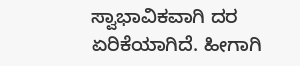ಸ್ವಾಭಾವಿಕವಾಗಿ ದರ ಏರಿಕೆಯಾಗಿದೆ. ಹೀಗಾಗಿ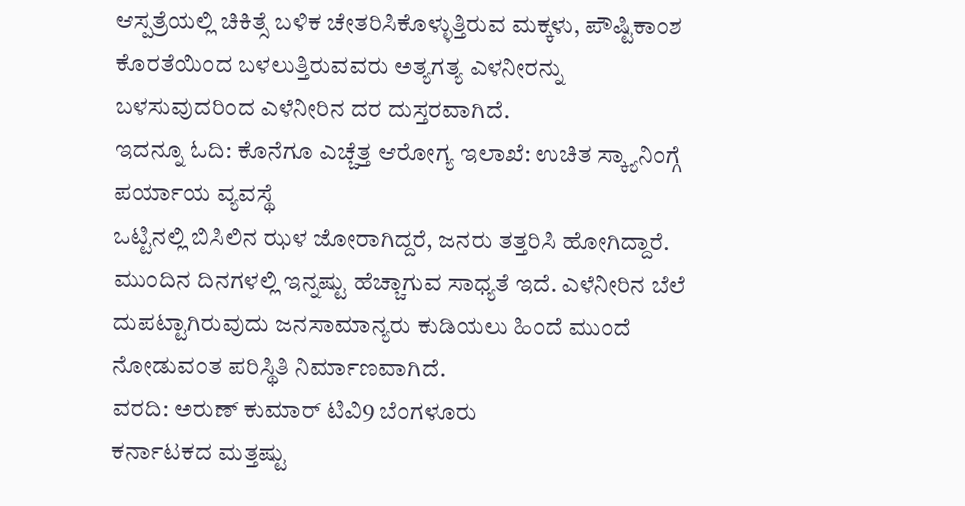ಆಸ್ಪತ್ರೆಯಲ್ಲಿ ಚಿಕಿತ್ಸೆ ಬಳಿಕ ಚೇತರಿಸಿಕೊಳ್ಳುತ್ತಿರುವ ಮಕ್ಕಳು, ಪೌಷ್ಟಿಕಾಂಶ ಕೊರತೆಯಿಂದ ಬಳಲುತ್ತಿರುವವರು ಅತ್ಯಗತ್ಯ ಎಳನೀರನ್ನು ಬಳಸುವುದರಿಂದ ಎಳೆನೀರಿನ ದರ ದುಸ್ತರವಾಗಿದೆ.
ಇದನ್ನೂ ಓದಿ: ಕೊನೆಗೂ ಎಚ್ಚೆತ್ತ ಆರೋಗ್ಯ ಇಲಾಖೆ: ಉಚಿತ ಸ್ಕ್ಯಾನಿಂಗ್ಗೆ ಪರ್ಯಾಯ ವ್ಯವಸ್ಥೆ
ಒಟ್ಟಿನಲ್ಲಿ ಬಿಸಿಲಿನ ಝಳ ಜೋರಾಗಿದ್ದರೆ, ಜನರು ತತ್ತರಿಸಿ ಹೋಗಿದ್ದಾರೆ. ಮುಂದಿನ ದಿನಗಳಲ್ಲಿ ಇನ್ನಷ್ಟು ಹೆಚ್ಚಾಗುವ ಸಾಧ್ಯತೆ ಇದೆ. ಎಳೆನೀರಿನ ಬೆಲೆ ದುಪಟ್ಟಾಗಿರುವುದು ಜನಸಾಮಾನ್ಯರು ಕುಡಿಯಲು ಹಿಂದೆ ಮುಂದೆ ನೋಡುವಂತ ಪರಿಸ್ಥಿತಿ ನಿರ್ಮಾಣವಾಗಿದೆ.
ವರದಿ: ಅರುಣ್ ಕುಮಾರ್ ಟಿವಿ9 ಬೆಂಗಳೂರು
ಕರ್ನಾಟಕದ ಮತ್ತಷ್ಟು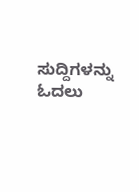ಸುದ್ದಿಗಳನ್ನು ಓದಲು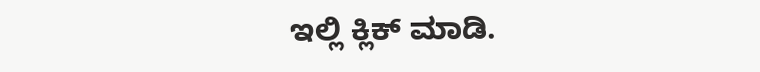ಇಲ್ಲಿ ಕ್ಲಿಕ್ ಮಾಡಿ.